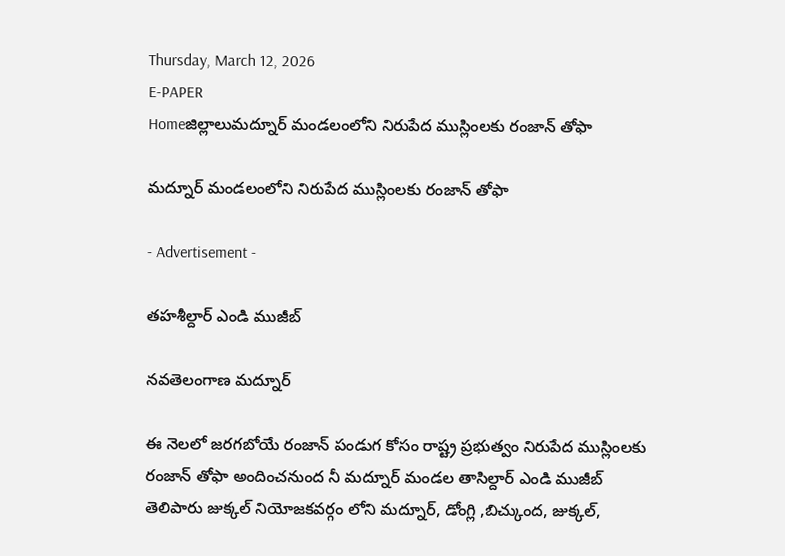Thursday, March 12, 2026
E-PAPER
Homeజిల్లాలుమద్నూర్ మండలంలోని నిరుపేద ముస్లింలకు రంజాన్ తోఫా

మద్నూర్ మండలంలోని నిరుపేద ముస్లింలకు రంజాన్ తోఫా

- Advertisement -

తహశీల్దార్ ఎండి ముజీబ్

నవతెలంగాణ మద్నూర్

ఈ నెలలో జరగబోయే రంజాన్ పండుగ కోసం రాష్ట్ర ప్రభుత్వం నిరుపేద ముస్లింలకు రంజాన్ తోఫా అందించనుంద నీ మద్నూర్ మండల తాసిల్దార్ ఎండి ముజీబ్ తెలిపారు జుక్కల్ నియోజకవర్గం లోని మద్నూర్, డోంగ్లి ,బిచ్కుంద, జుక్కల్,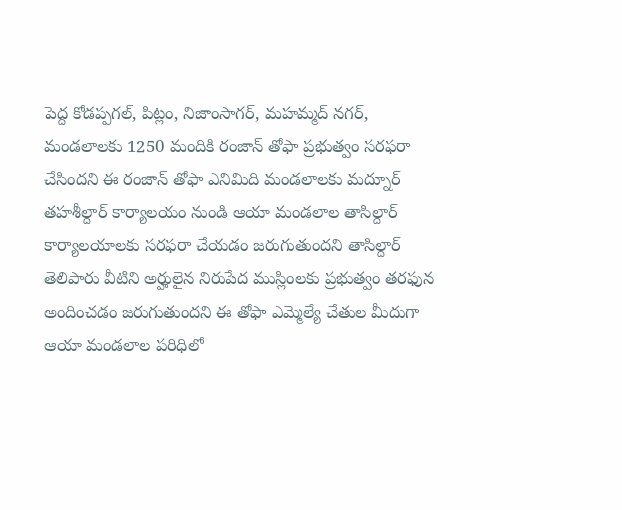పెద్ద కోడప్పగల్, పిట్లం, నిజాంసాగర్, మహమ్మద్ నగర్, మండలాలకు 1250 మందికి రంజాన్ తోఫా ప్రభుత్వం సరఫరా చేసిందని ఈ రంజాన్ తోఫా ఎనిమిది మండలాలకు మద్నూర్ తహశీల్దార్ కార్యాలయం నుండి ఆయా మండలాల తాసిల్దార్ కార్యాలయాలకు సరఫరా చేయడం జరుగుతుందని తాసిల్దార్ తెలిపారు వీటిని అర్హులైన నిరుపేద ముస్లింలకు ప్రభుత్వం తరఫున అందించడం జరుగుతుందని ఈ తోఫా ఎమ్మెల్యే చేతుల మీదుగా ఆయా మండలాల పరిధిలో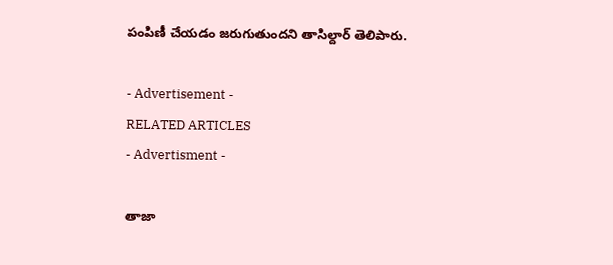పంపిణీ చేయడం జరుగుతుందని తాసిల్దార్ తెలిపారు.

- Advertisement -
RELATED ARTICLES
- Advertisment -

తాజా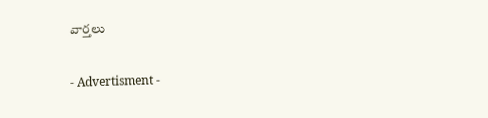వార్తలు

- Advertisment -